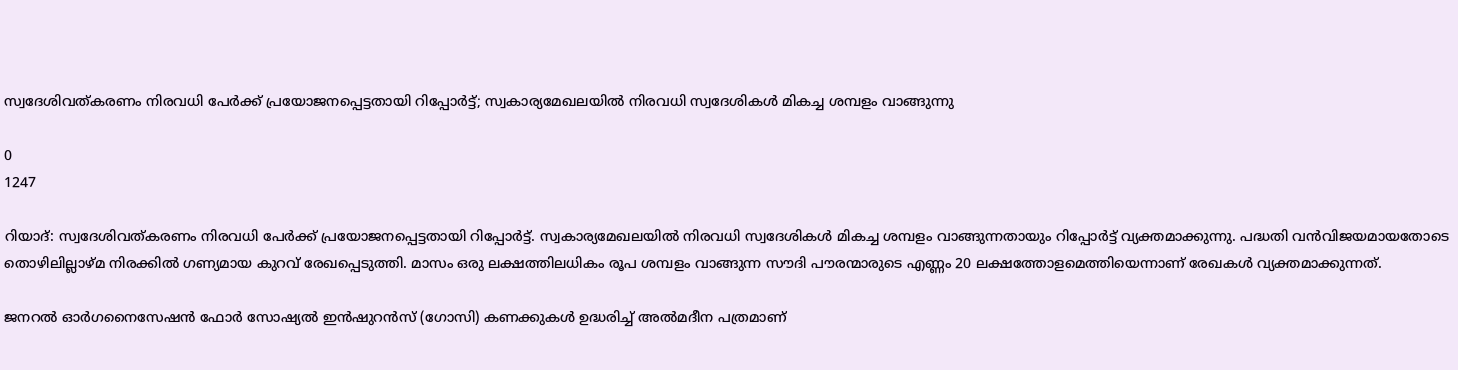സ്വദേശിവത്കരണം നിരവധി പേർക്ക് പ്രയോജനപ്പെട്ടതായി റിപ്പോർട്ട്; സ്വകാര്യമേഖലയിൽ നിരവധി സ്വദേശികൾ മികച്ച ശമ്പളം വാങ്ങുന്നു

0
1247

റിയാദ്: സ്വദേശിവത്കരണം നിരവധി പേർക്ക് പ്രയോജനപ്പെട്ടതായി റിപ്പോർട്ട്. സ്വകാര്യമേഖലയിൽ നിരവധി സ്വദേശികൾ മികച്ച ശമ്പളം വാങ്ങുന്നതായും റിപ്പോർട്ട് വ്യക്തമാക്കുന്നു. പദ്ധതി വൻവിജയമായതോടെ തൊഴിലില്ലാഴ്മ നിരക്കിൽ ഗണ്യമായ കുറവ് രേഖപ്പെടുത്തി. മാസം ഒരു ലക്ഷത്തിലധികം രൂപ ശമ്പളം വാങ്ങുന്ന സൗദി പൗരന്മാരുടെ എണ്ണം 20 ലക്ഷത്തോളമെത്തിയെന്നാണ് രേഖകള്‍ വ്യക്തമാക്കുന്നത്.

ജനറല്‍ ഓര്‍ഗനൈസേഷന്‍ ഫോര്‍ സോഷ്യല്‍ ഇന്‍ഷുറന്‍സ് (ഗോസി) കണക്കുകള്‍ ഉദ്ധരിച്ച് അല്‍മദീന പത്രമാണ്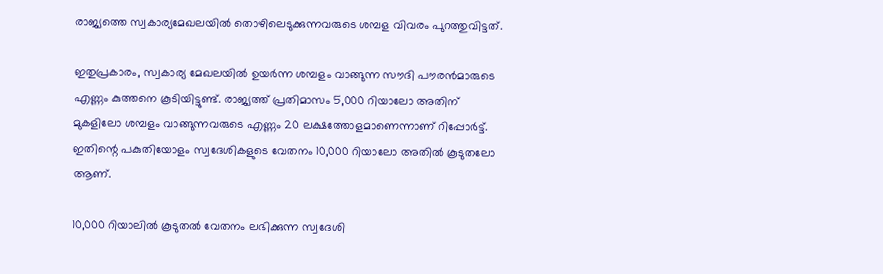രാജ്യത്തെ സ്വകാര്യമേഖലയിൽ തൊഴിലെടുക്കുന്നവരുടെ ശമ്പള വിവരം പുറത്തുവിട്ടത്.

ഇതുപ്രകാരം, സ്വകാര്യ മേഖലയില്‍ ഉയര്‍ന്ന ശമ്പളം വാങ്ങുന്ന സൗദി പൗരന്‍മാരുടെ എണ്ണം കുത്തനെ കൂടിയിട്ടുണ്ട്. രാജ്യത്ത് പ്രതിമാസം 5,000 റിയാലോ അതിന് മുകളിലോ ശമ്പളം വാങ്ങുന്നവരുടെ എണ്ണം 20 ലക്ഷത്തോളമാണെന്നാണ് റിപ്പോര്‍ട്ട്. ഇതിന്റെ പകുതിയോളം സ്വദേശികളുടെ വേതനം 10,000 റിയാലോ അതില്‍ കൂടുതലോ ആണ്.

10,000 റിയാലില്‍ കൂടുതല്‍ വേതനം ലഭിക്കുന്ന സ്വദേശി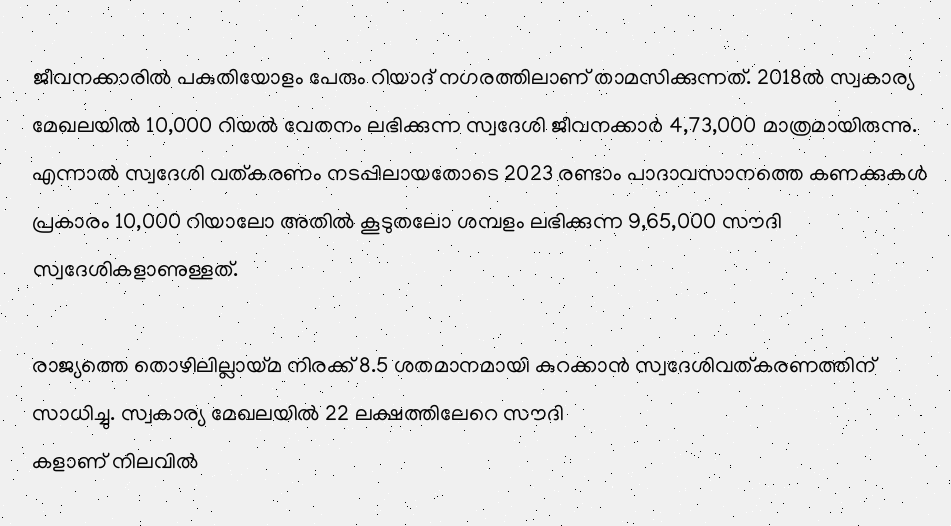ജീവനക്കാരില്‍ പകുതിയോളം പേരും റിയാദ് നഗരത്തിലാണ് താമസിക്കുന്നത്. 2018ല്‍ സ്വകാര്യ മേഖലയിൽ 10,000 റിയൽ വേതനം ലഭിക്കുന്ന സ്വദേശി ജീവനക്കാർ 4,73,000 മാത്രമായിരുന്നു. എന്നാൽ സ്വദേശി വത്കരണം നടപ്പിലായതോടെ 2023 രണ്ടാം പാദാവസാനത്തെ കണക്കുകള്‍ പ്രകാരം 10,000 റിയാലോ അതില്‍ കൂടുതലോ ശമ്പളം ലഭിക്കുന്ന 9,65,000 സൗദി സ്വദേശികളാണുള്ളത്.

രാജ്യത്തെ തൊഴിലില്ലായ്മ നിരക്ക് 8.5 ശതമാനമായി കുറക്കാൻ സ്വദേശിവത്കരണത്തിന് സാധിച്ചു. സ്വകാര്യ മേഖലയില്‍ 22 ലക്ഷത്തിലേറെ സൗദി
കളാണ് നിലവില്‍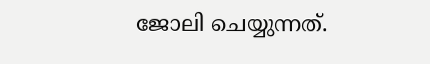ജോലി ചെയ്യുന്നത്.